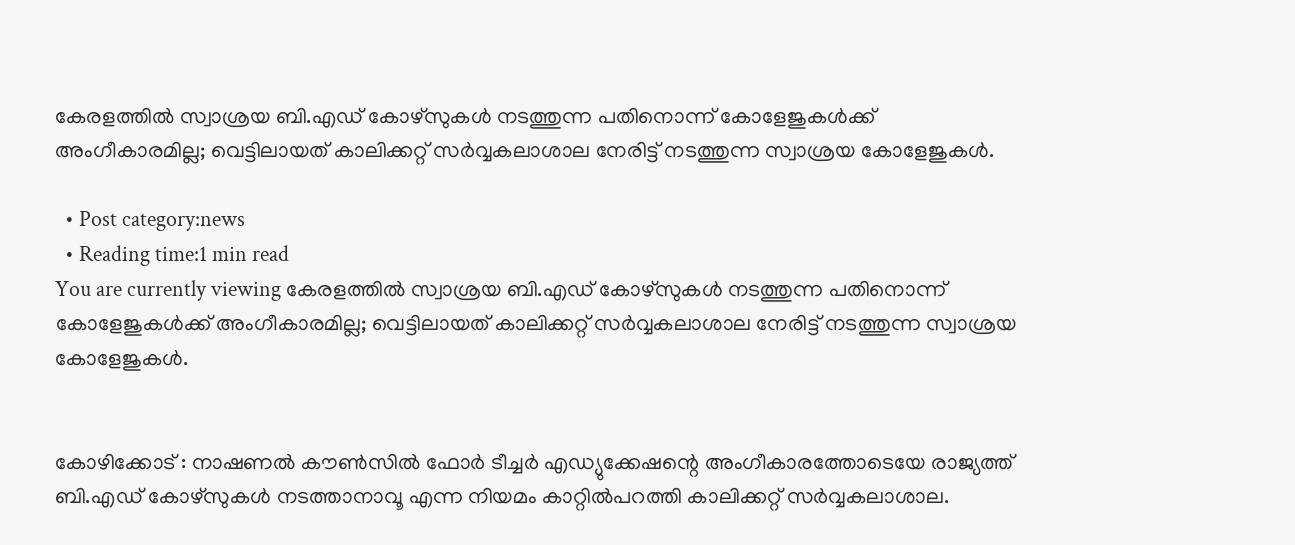കേരളത്തിൽ സ്വാശ്രയ ബി.എഡ് കോഴ്സുകള്‍ നടത്തുന്ന പതിനൊന്ന് കോളേജുകള്‍ക്ക് അംഗീകാരമില്ല; വെട്ടിലായത് കാലിക്കറ്റ് സര്‍വ്വകലാശാല നേരിട്ട് നടത്തുന്ന സ്വാശ്രയ കോളേജുകള്‍.

  • Post category:news
  • Reading time:1 min read
You are currently viewing കേരളത്തിൽ സ്വാശ്രയ ബി.എഡ് കോഴ്സുകള്‍ നടത്തുന്ന പതിനൊന്ന് കോളേജുകള്‍ക്ക് അംഗീകാരമില്ല; വെട്ടിലായത് കാലിക്കറ്റ് സര്‍വ്വകലാശാല നേരിട്ട് നടത്തുന്ന സ്വാശ്രയ കോളേജുകള്‍.


കോഴിക്കോട് : നാഷണല്‍ കൗണ്‍സില്‍ ഫോര്‍ ടീച്ചര്‍ എഡ്യുക്കേഷന്റെ അംഗീകാരത്തോടെയേ രാജ്യത്ത് ബി.എഡ് കോഴ്സുകള്‍ നടത്താനാവൂ എന്ന നിയമം കാറ്റിൽപറത്തി കാലിക്കറ്റ് സര്‍വ്വകലാശാല.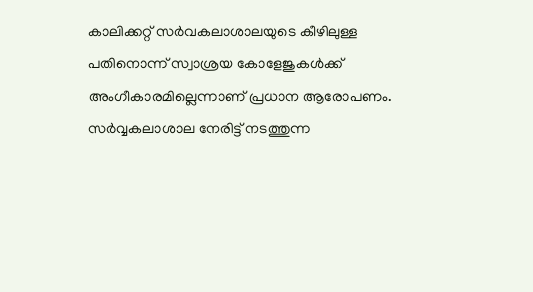കാലിക്കറ്റ് സര്‍വകലാശാലയുടെ കീഴിലുള്ള പതിനൊന്ന് സ്വാശ്രയ കോളേജുകള്‍ക്ക് അംഗീകാരമില്ലെന്നാണ് പ്രധാന ആരോപണം. സര്‍വ്വകലാശാല നേരിട്ട് നടത്തുന്ന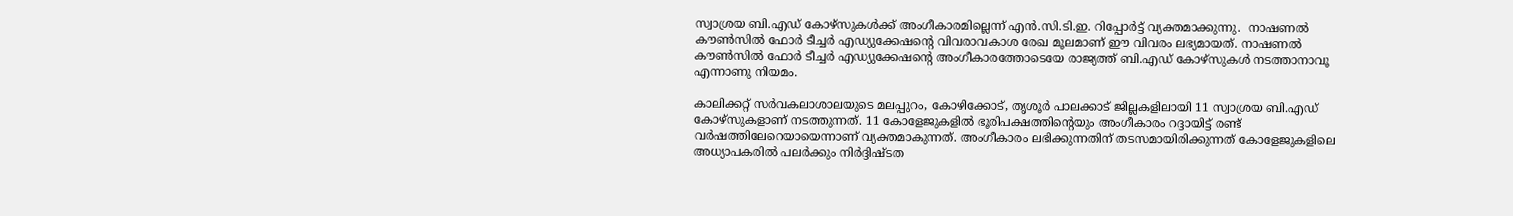സ്വാശ്രയ ബി.എഡ് കോഴ്സുകള്‍ക്ക് അംഗീകാരമില്ലെന്ന് എന്‍.സി.ടി.ഇ. റിപ്പോര്‍ട്ട് വ്യക്തമാക്കുന്നു.  നാഷണല്‍ കൗണ്‍സില്‍ ഫോര്‍ ടീച്ചര്‍ എഡ്യുക്കേഷന്റെ വിവരാവകാശ രേഖ മൂലമാണ് ഈ വിവരം ലഭ്യമായത്. നാഷണല്‍ കൗണ്‍സില്‍ ഫോര്‍ ടീച്ചര്‍ എഡ്യുക്കേഷന്റെ അംഗീകാരത്തോടെയേ രാജ്യത്ത് ബി.എഡ് കോഴ്സുകള്‍ നടത്താനാവൂ എന്നാണു നിയമം.

കാലിക്കറ്റ് സര്‍വകലാശാലയുടെ മലപ്പുറം, കോഴിക്കോട്, തൃശൂര്‍ പാലക്കാട് ജില്ലകളിലായി 11 സ്വാശ്രയ ബി.എഡ് കോഴ്സുകളാണ് നടത്തുന്നത്. 11 കോളേജുകളില്‍ ഭൂരിപക്ഷത്തിന്റെയും അംഗീകാരം റദ്ദായിട്ട് രണ്ട് വര്‍ഷത്തിലേറെയായെന്നാണ് വ്യക്തമാകുന്നത്. അംഗീകാരം ലഭിക്കുന്നതിന് തടസമായിരിക്കുന്നത് കോളേജുകളിലെ അധ്യാപകരില്‍ പലര്‍ക്കും നിര്‍ദ്ദിഷ്ടത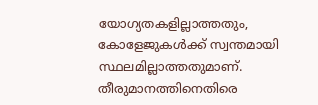യോഗ്യതകളില്ലാത്തതും, കോളേജുകള്‍ക്ക് സ്വന്തമായി സ്ഥലമില്ലാത്തതുമാണ്. തീരുമാനത്തിനെതിരെ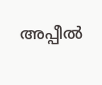അപ്പീല്‍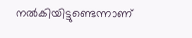നല്‍കിയിട്ടുണ്ടെന്നാണ്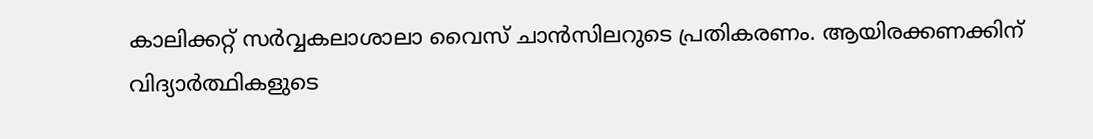കാലിക്കറ്റ് സര്‍വ്വകലാശാലാ വൈസ് ചാന്‍സിലറുടെ പ്രതികരണം. ആയിരക്കണക്കിന് വിദ്യാര്‍ത്ഥികളുടെ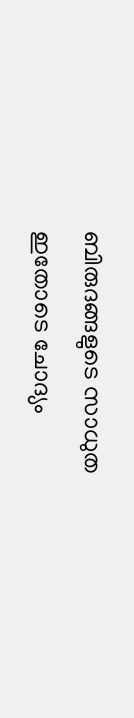ബിരുദങ്ങളുടെ സാധുത ഇതോടെ ചോദ്യം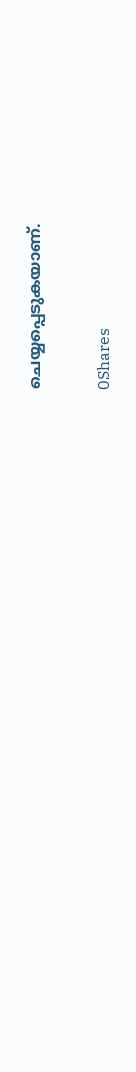ചെയ്യപ്പെടുകയാണ്.

0Shares